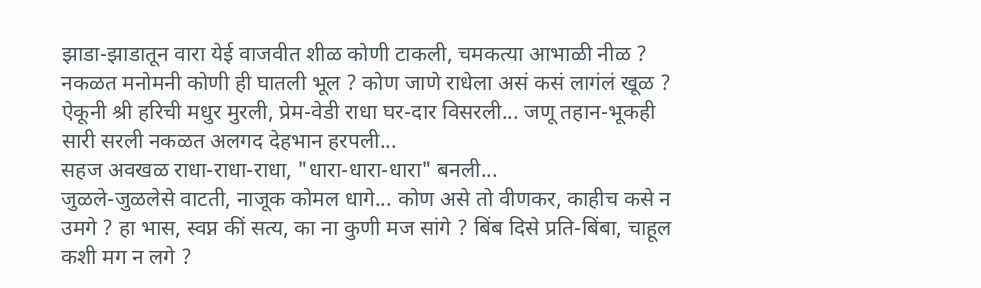झाडा-झाडातून वारा येई वाजवीत शीळ कोणी टाकली, चमकत्या आभाळी नीळ ? नकळत मनोमनी कोणी ही घातली भूल ? कोण जाणे राधेला असं कसं लागंलं खूळ ?
ऐकूनी श्री हरिची मधुर मुरली, प्रेम-वेडी राधा घर-दार विसरली... जणू तहान-भूकही सारी सरली नकळत अलगद देहभान हरपली...
सहज अवखळ राधा-राधा-राधा, "धारा-धारा-धारा" बनली...
जुळले-जुळलेसे वाटती, नाजूक कोमल धागे... कोण असे तो वीणकर, काहीच कसे न उमगे ? हा भास, स्वप्न कीं सत्य, का ना कुणी मज सांगे ? बिंब दिसे प्रति-बिंबा, चाहूल कशी मग न लगे ?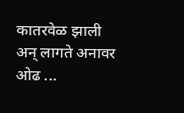कातरवेळ झाली अन् लागते अनावर ओढ ...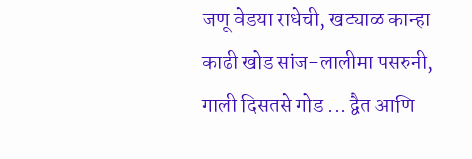जणू वेडया राधेची, खट्याळ कान्हा काढी खोड सांज-लालीमा पसरुनी, गाली दिसतसे गोड ... द्वैत आणि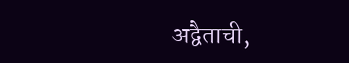अद्वैताची,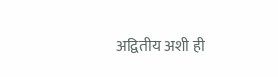अद्वितीय अशी ही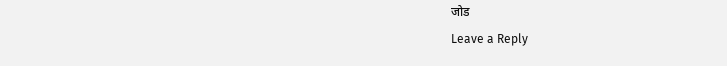जोड
Leave a Reply